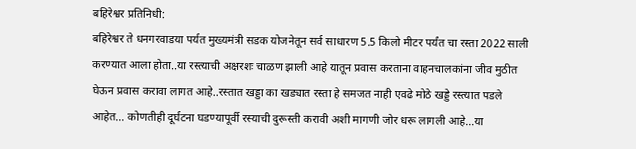बहिरेश्वर प्रतिनिधी:
बहिरेश्वर ते धनगरवाडया पर्यत मुख्यमंत्री सडक योजनेतून सर्व साधारण 5.5 किलो मीटर पर्यंत चा रस्ता 2022 साली करण्यात आला होता..या रस्त्याची अक्षरशः चाळण झाली आहे यातून प्रवास करताना वाहनचालकांना जीव मुठीत घेऊन प्रवास करावा लागत आहे..रस्तात खड्डा का खड्यात रस्ता हे समजत नाही एवढे मोठे खड्डे रस्त्यात पडले आहेत… कोणतीही दूर्घटना घडण्यापूर्वी रस्याची दुरूस्ती करावी अशी मागणी जोर धरू लागली आहे…या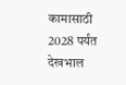कामासाठी 2028 पर्यंत देखभाल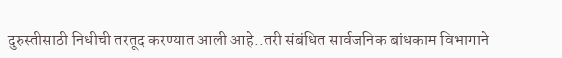दुरुस्तीसाठी निधीची तरतूद करण्यात आली आहे..तरी संबंधित सार्वजनिक बांधकाम विभागाने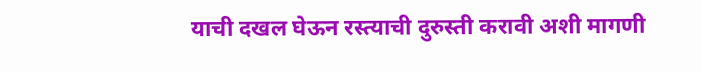याची दखल घेऊन रस्त्याची दुरुस्ती करावी अशी मागणी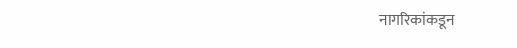नागरिकांकडून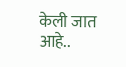केली जात आहे..